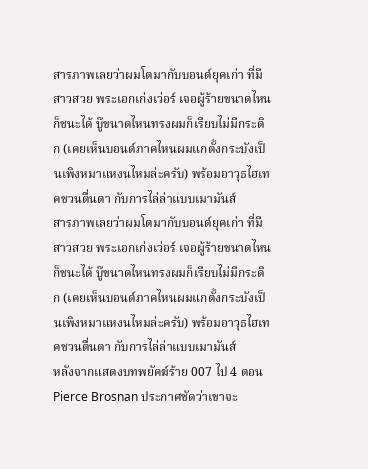สารภาพเลยว่าผมโตมากับบอนด์ยุคเก่า ที่มีสาวสวย พระเอกเก่งเว่อร์ เจอผู้ร้ายขนาดไหนก็ชนะได้ บู๊ขนาดไหนทรงผมก็เรียบไม่มีกระดิก (เคยเห็นบอนด์ภาคไหนผมแกตั้งกระบังเป็นเพิงหมาแหงนไหมล่ะครับ) พร้อมอาวุธไฮเทคชวนตื่นตา กับการไล่ล่าแบบเมามันส์
สารภาพเลยว่าผมโตมากับบอนด์ยุคเก่า ที่มีสาวสวย พระเอกเก่งเว่อร์ เจอผู้ร้ายขนาดไหนก็ชนะได้ บู๊ขนาดไหนทรงผมก็เรียบไม่มีกระดิก (เคยเห็นบอนด์ภาคไหนผมแกตั้งกระบังเป็นเพิงหมาแหงนไหมล่ะครับ) พร้อมอาวุธไฮเทคชวนตื่นตา กับการไล่ล่าแบบเมามันส์
หลังจากแสดงบทพยัคฆ์ร้าย 007 ไป 4 ตอน Pierce Brosnan ประกาศชัดว่าเขาจะ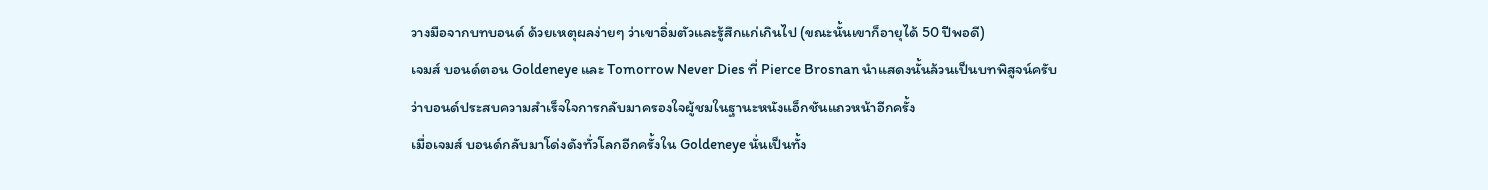วางมือจากบทบอนด์ ด้วยเหตุผลง่ายๆ ว่าเขาอิ่มตัวและรู้สึกแก่เกินไป (ขณะนั้นเขาก็อายุได้ 50 ปีพอดี)
เจมส์ บอนด์ตอน Goldeneye และ Tomorrow Never Dies ที่ Pierce Brosnan นำแสดงนั้นล้วนเป็นบทพิสูจน์ครับว่าบอนด์ประสบความสำเร็จใจการกลับมาครองใจผู้ชมในฐานะหนังแอ็กชันแถวหน้าอีกครั้ง
เมื่อเจมส์ บอนด์กลับมาโด่งดังทั่วโลกอีกครั้งใน Goldeneye นั่นเป็นทั้ง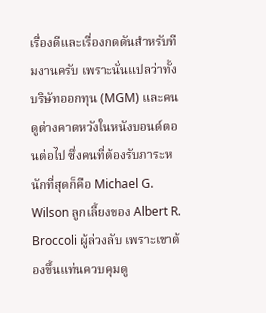เรื่องดีและเรื่องกดดันสำหรับทีมงานครับ เพราะนั่นแปลว่าทั้งบริษัทออกทุน (MGM) และคนดูต่างคาดหวังในหนังบอนด์ตอนต่อไป ซึ่งคนที่ต้องรับภาระหนักที่สุดก็คือ Michael G. Wilson ลูกเลี้ยงของ Albert R. Broccoli ผู้ล่วงลับ เพราะเขาต้องขึ้นแท่นควบคุมดู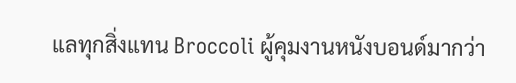แลทุกสิ่งแทน Broccoli ผู้คุมงานหนังบอนด์มากว่า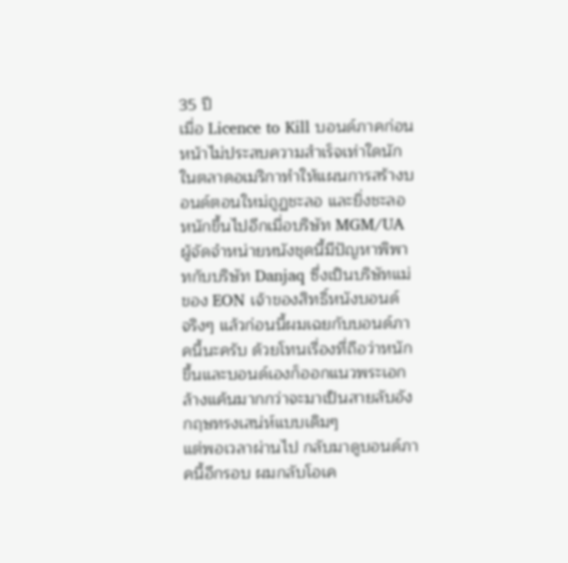35 ปี
เมื่อ Licence to Kill บอนด์ภาคก่อนหน้าไม่ประสบความสำเร็จเท่าใดนักในตลาดอเมริกาทำให้แผนการสร้างบอนด์ตอนใหม่ถูฏชะลอ และยิ่งชะลอหนักขึ้นไปอีกเมื่อบริษัท MGM/UA ผู้จัดจำหน่ายหนังชุดนี้มีปัญหาพิพาทกับบริษัท Danjaq ซึ่งเป็นบริษัทแม่ของ EON เจ้าของสิทธิ์หนังบอนด์
จริงๆ แล้วก่อนนี้ผมเฉยกับบอนด์ภาคนี้นะครับ ด้วยโทนเรื่องที่ถือว่าหนักขึ้นและบอนด์เองก็ออกแนวพระเอกล้างแค้นมากกว่าจะมาเป็นสายลับอังกฤษทรงเสน่ห์แบบเดิมๆ
แต่พอเวลาผ่านไป กลับมาดูบอนด์ภาคนี้อีกรอบ ผมกลับโอเค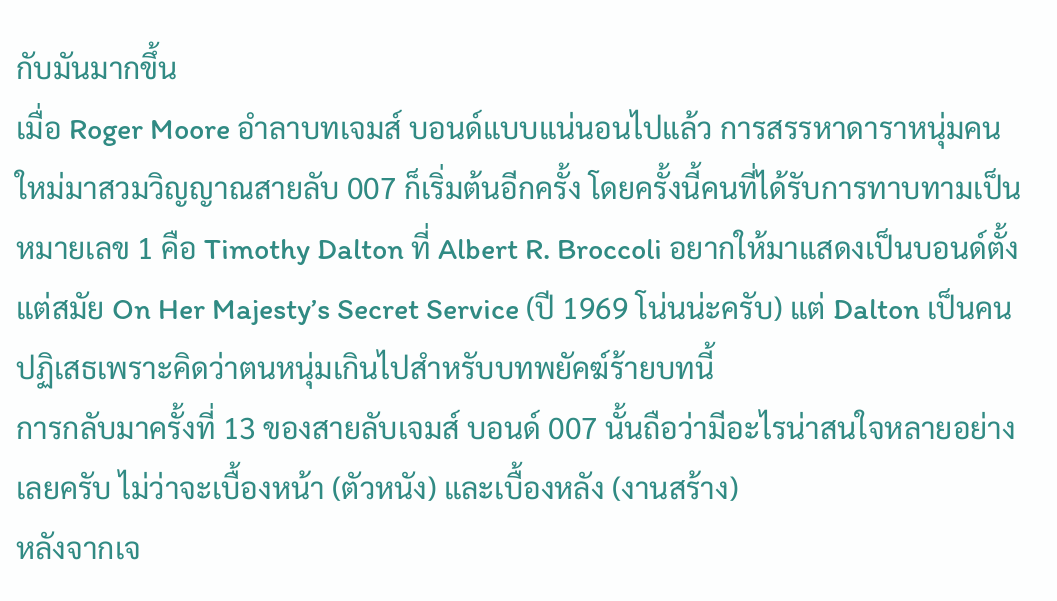กับมันมากขึ้น
เมื่อ Roger Moore อำลาบทเจมส์ บอนด์แบบแน่นอนไปแล้ว การสรรหาดาราหนุ่มคนใหม่มาสวมวิญญาณสายลับ 007 ก็เริ่มต้นอีกครั้ง โดยครั้งนี้คนที่ได้รับการทาบทามเป็นหมายเลข 1 คือ Timothy Dalton ที่ Albert R. Broccoli อยากให้มาแสดงเป็นบอนด์ตั้งแต่สมัย On Her Majesty’s Secret Service (ปี 1969 โน่นน่ะครับ) แต่ Dalton เป็นคนปฏิเสธเพราะคิดว่าตนหนุ่มเกินไปสำหรับบทพยัคฆ์ร้ายบทนี้
การกลับมาครั้งที่ 13 ของสายลับเจมส์ บอนด์ 007 นั้นถือว่ามีอะไรน่าสนใจหลายอย่างเลยครับ ไม่ว่าจะเบื้องหน้า (ตัวหนัง) และเบื้องหลัง (งานสร้าง)
หลังจากเจ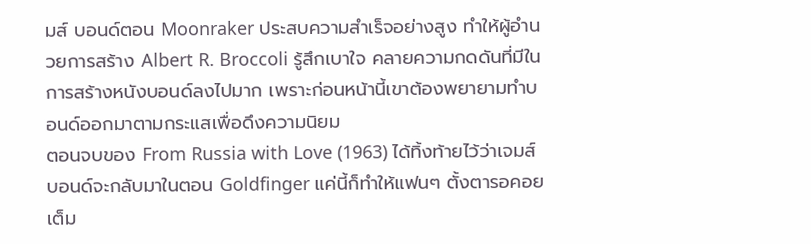มส์ บอนด์ตอน Moonraker ประสบความสำเร็จอย่างสูง ทำให้ผู้อำนวยการสร้าง Albert R. Broccoli รู้สึกเบาใจ คลายความกดดันที่มีในการสร้างหนังบอนด์ลงไปมาก เพราะก่อนหน้านี้เขาต้องพยายามทำบอนด์ออกมาตามกระแสเพื่อดึงความนิยม
ตอนจบของ From Russia with Love (1963) ได้ทิ้งท้ายไว้ว่าเจมส์ บอนด์จะกลับมาในตอน Goldfinger แค่นี้ก็ทำให้แฟนๆ ตั้งตารอคอยเต็ม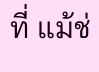ที่ แม้ช่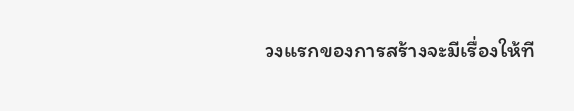วงแรกของการสร้างจะมีเรื่องให้ที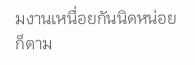มงานเหนื่อยกันนิดหน่อยก็ตาม